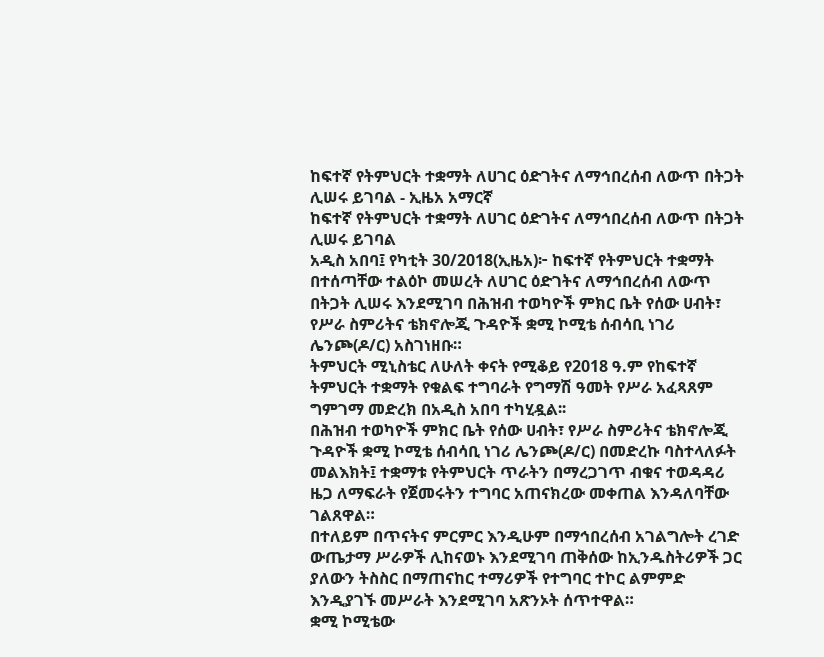ከፍተኛ የትምህርት ተቋማት ለሀገር ዕድገትና ለማኅበረሰብ ለውጥ በትጋት ሊሠሩ ይገባል - ኢዜአ አማርኛ
ከፍተኛ የትምህርት ተቋማት ለሀገር ዕድገትና ለማኅበረሰብ ለውጥ በትጋት ሊሠሩ ይገባል
አዲስ አበባ፤ የካቲት 30/2018(ኢዜአ)፦ ከፍተኛ የትምህርት ተቋማት በተሰጣቸው ተልዕኮ መሠረት ለሀገር ዕድገትና ለማኅበረሰብ ለውጥ በትጋት ሊሠሩ እንደሚገባ በሕዝብ ተወካዮች ምክር ቤት የሰው ሀብት፣ የሥራ ስምሪትና ቴክኖሎጂ ጉዳዮች ቋሚ ኮሚቴ ሰብሳቢ ነገሪ ሌንጮ(ዶ/ር) አስገነዘቡ።
ትምህርት ሚኒስቴር ለሁለት ቀናት የሚቆይ የ2018 ዓ.ም የከፍተኛ ትምህርት ተቋማት የቁልፍ ተግባራት የግማሽ ዓመት የሥራ አፈጻጸም ግምገማ መድረክ በአዲስ አበባ ተካሂዷል፡፡
በሕዝብ ተወካዮች ምክር ቤት የሰው ሀብት፣ የሥራ ስምሪትና ቴክኖሎጂ ጉዳዮች ቋሚ ኮሚቴ ሰብሳቢ ነገሪ ሌንጮ(ዶ/ር) በመድረኩ ባስተላለፉት መልእክት፤ ተቋማቱ የትምህርት ጥራትን በማረጋገጥ ብቁና ተወዳዳሪ ዜጋ ለማፍራት የጀመሩትን ተግባር አጠናክረው መቀጠል እንዳለባቸው ገልጸዋል።
በተለይም በጥናትና ምርምር እንዲሁም በማኅበረሰብ አገልግሎት ረገድ ውጤታማ ሥራዎች ሊከናወኑ እንደሚገባ ጠቅሰው ከኢንዱስትሪዎች ጋር ያለውን ትስስር በማጠናከር ተማሪዎች የተግባር ተኮር ልምምድ እንዲያገኙ መሥራት እንደሚገባ አጽንኦት ሰጥተዋል።
ቋሚ ኮሚቴው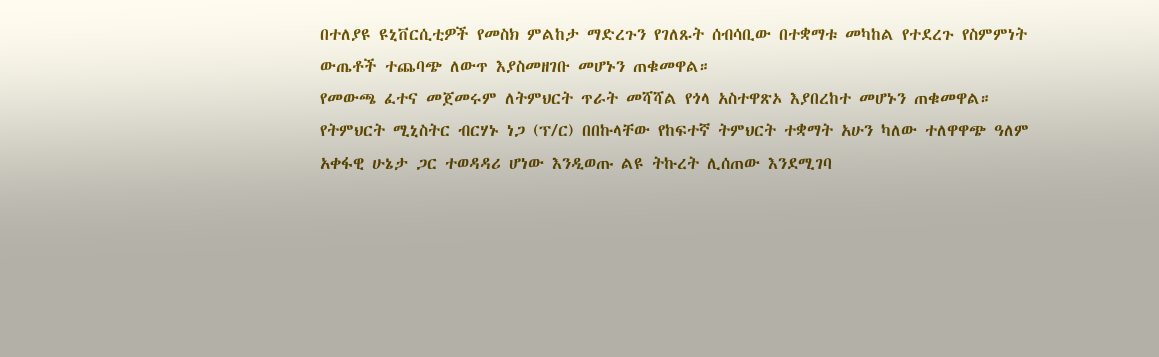በተለያዩ ዩኒቨርሲቲዎች የመስክ ምልከታ ማድረጉን የገለጹት ሰብሳቢው በተቋማቱ መካከል የተደረጉ የስምምነት ውጤቶች ተጨባጭ ለውጥ እያስመዘገቡ መሆኑን ጠቁመዋል።
የመውጫ ፈተና መጀመሩም ለትምህርት ጥራት መሻሻል የጎላ አስተዋጽኦ እያበረከተ መሆኑን ጠቁመዋል።
የትምህርት ሚኒስትር ብርሃኑ ነጋ (ፕ/ር) በበኩላቸው የከፍተኛ ትምህርት ተቋማት አሁን ካለው ተለዋዋጭ ዓለም አቀፋዊ ሁኔታ ጋር ተወዳዳሪ ሆነው እንዲወጡ ልዩ ትኩረት ሊሰጠው እንደሚገባ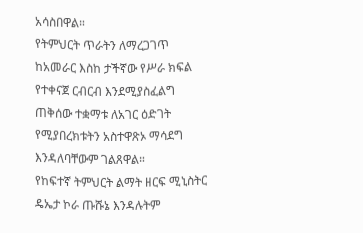አሳስበዋል።
የትምህርት ጥራትን ለማረጋገጥ ከአመራር እስከ ታችኛው የሥራ ክፍል የተቀናጀ ርብርብ እንደሚያስፈልግ ጠቅሰው ተቋማቱ ለአገር ዕድገት የሚያበረክቱትን አስተዋጽኦ ማሳደግ እንዳለባቸውም ገልጸዋል።
የከፍተኛ ትምህርት ልማት ዘርፍ ሚኒስትር ዴኤታ ኮራ ጡሹኔ እንዳሉትም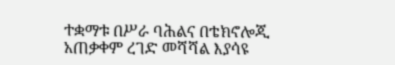ተቋማቱ በሥራ ባሕልና በቴክኖሎጂ አጠቃቀም ረገድ መሻሻል እያሳዩ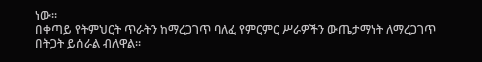ነው፡፡
በቀጣይ የትምህርት ጥራትን ከማረጋገጥ ባለፈ የምርምር ሥራዎችን ውጤታማነት ለማረጋገጥ በትጋት ይሰራል ብለዋል፡፡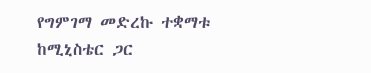የግምገማ መድረኩ ተቋማቱ ከሚኒስቴር ጋር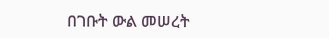በገቡት ውል መሠረት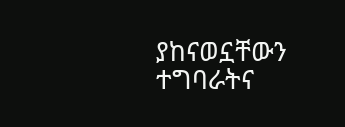ያከናወኗቸውን ተግባራትና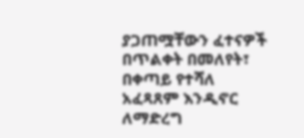ያጋጠሟቸውን ፈተናዎች በጥልቀት በመለየት፣ በቀጣይ የተሻለ አፈጻጸም እንዲኖር ለማድረግ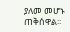ያለመ መሆኑ ጠቅሰዋል፡፡